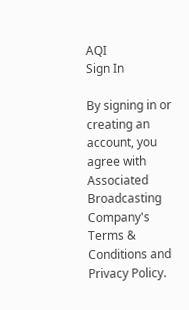AQI
Sign In

By signing in or creating an account, you agree with Associated Broadcasting Company's Terms & Conditions and Privacy Policy.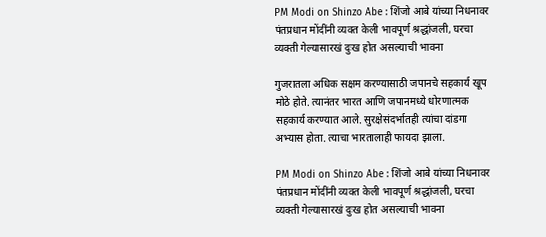PM Modi on Shinzo Abe : शिंजो आबे यांच्या निधनावर पंतप्रधान मोंदींनी व्यक्त केली भावपूर्ण श्रद्धांजली, घरचा व्यक्ती गेल्यासारखं दुःख होत असल्याची भावना

गुजरातला अधिक सक्षम करण्यासाठी जपानचे सहकार्य खूप मोठे होते. त्यानंतर भारत आणि जपानमध्ये धोरणात्मक सहकार्य करण्यात आले. सुरक्षेसंदर्भातही त्यांचा दांडगा अभ्यास होता. त्याचा भारतालाही फायदा झाला.

PM Modi on Shinzo Abe : शिंजो आबे यांच्या निधनावर पंतप्रधान मोंदींनी व्यक्त केली भावपूर्ण श्रद्धांजली, घरचा व्यक्ती गेल्यासारखं दुःख होत असल्याची भावना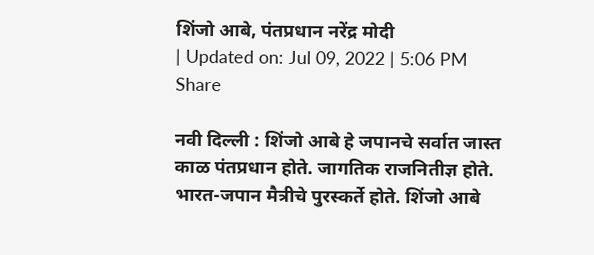शिंजो आबे, पंतप्रधान नरेंद्र मोदी
| Updated on: Jul 09, 2022 | 5:06 PM
Share

नवी दिल्ली : शिंजो आबे हे जपानचे सर्वात जास्त काळ पंतप्रधान होते. जागतिक राजनितीज्ञ होते. भारत-जपान मैत्रीचे पुरस्कर्ते होते. शिंजो आबे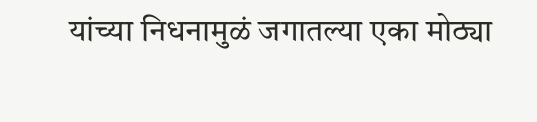यांच्या निधनामुळं जगातल्या एका मोठ्या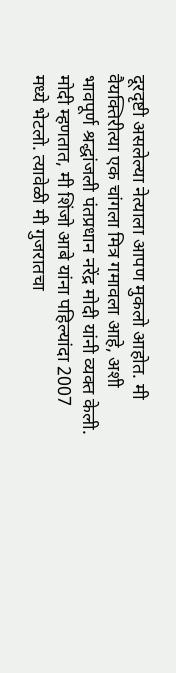दूरदृष्टी असलेल्या नेत्याला आपण मुकलो आहोत. मी वैयक्तिरीत्या एक चांगला मित्र गमावला आहे, अशी भावपूर्ण श्रद्धांजली पंतप्रधान नरेंद्र मोदी यांनी व्यक्त केली. मोदी म्हणतात, मी शिंजो आबे यांना पहिल्यांदा 2007 मध्ये भेटलो. त्यावेळी मी गुजरातचा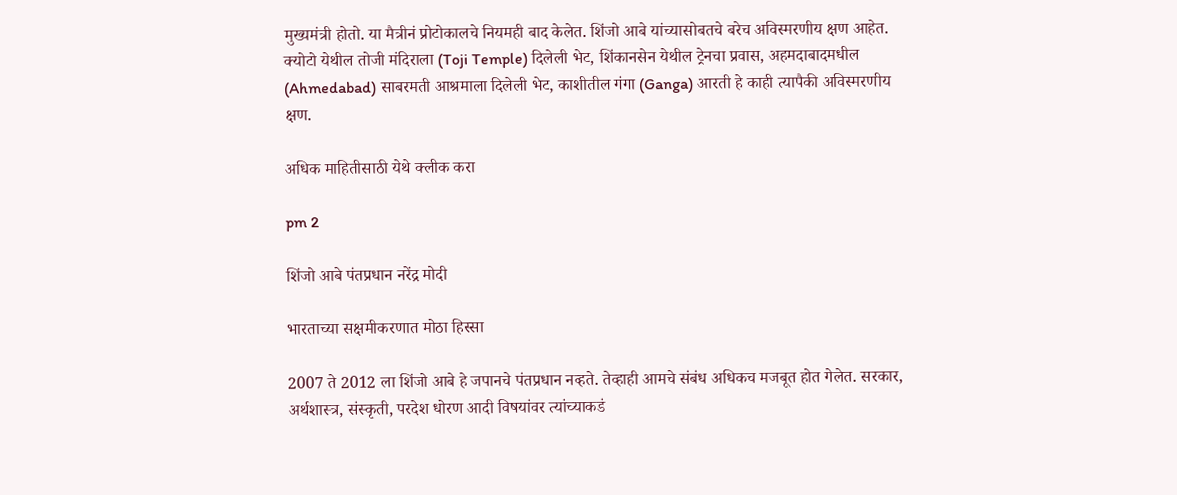मुख्यमंत्री होतो. या मैत्रीनं प्रोटोकालचे नियमही बाद केलेत. शिंजो आबे यांच्यासोबतचे बरेच अविस्मरणीय क्षण आहेत. क्योटो येथील तोजी मंदिराला (Toji Temple) दिलेली भेट, शिंकानसेन येथील ट्रेनचा प्रवास, अहमदाबादमधील (Ahmedabad) साबरमती आश्रमाला दिलेली भेट, काशीतील गंगा (Ganga) आरती हे काही त्यापैकी अविस्मरणीय क्षण.

अधिक माहितीसाठी येथे क्लीक करा

pm 2

शिंजो आबे पंतप्रधान नरेंद्र मोदी

भारताच्या सक्षमीकरणात मोठा हिस्सा

2007 ते 2012 ला शिंजो आबे हे जपानचे पंतप्रधान नव्हते. तेव्हाही आमचे संबंध अधिकच मजबूत होत गेलेत. सरकार, अर्थशास्त्र, संस्कृती, परदेश धोरण आदी विषयांवर त्यांच्याकडं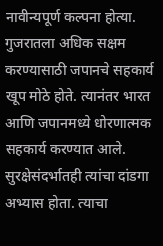नावीन्यपूर्ण कल्पना होत्या. गुजरातला अधिक सक्षम करण्यासाठी जपानचे सहकार्य खूप मोठे होते. त्यानंतर भारत आणि जपानमध्ये धोरणात्मक सहकार्य करण्यात आले. सुरक्षेसंदर्भातही त्यांचा दांडगा अभ्यास होता. त्याचा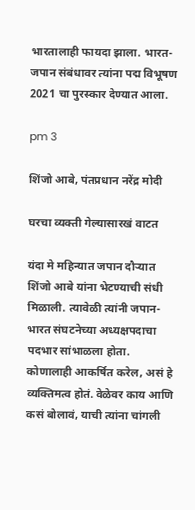भारतालाही फायदा झाला. भारत-जपान संबंधावर त्यांना पद्म विभूषण 2021 चा पुरस्कार देण्यात आला.

pm 3

शिंजो आबे, पंतप्रधान नरेंद्र मोदी

घरचा व्यक्ती गेल्यासारखं वाटत

यंदा मे महिन्यात जपान दौऱ्यात शिंजो आबे यांना भेटण्याची संधी मिळाली. त्यावेळी त्यांनी जपान-भारत संघटनेच्या अध्यक्षपदाचा पदभार सांभाळला होता. कोणालाही आकर्षित करेल, असं हे व्यक्तिमत्व होतं. वेळेवर काय आणि कसं बोलावं, याची त्यांना चांगली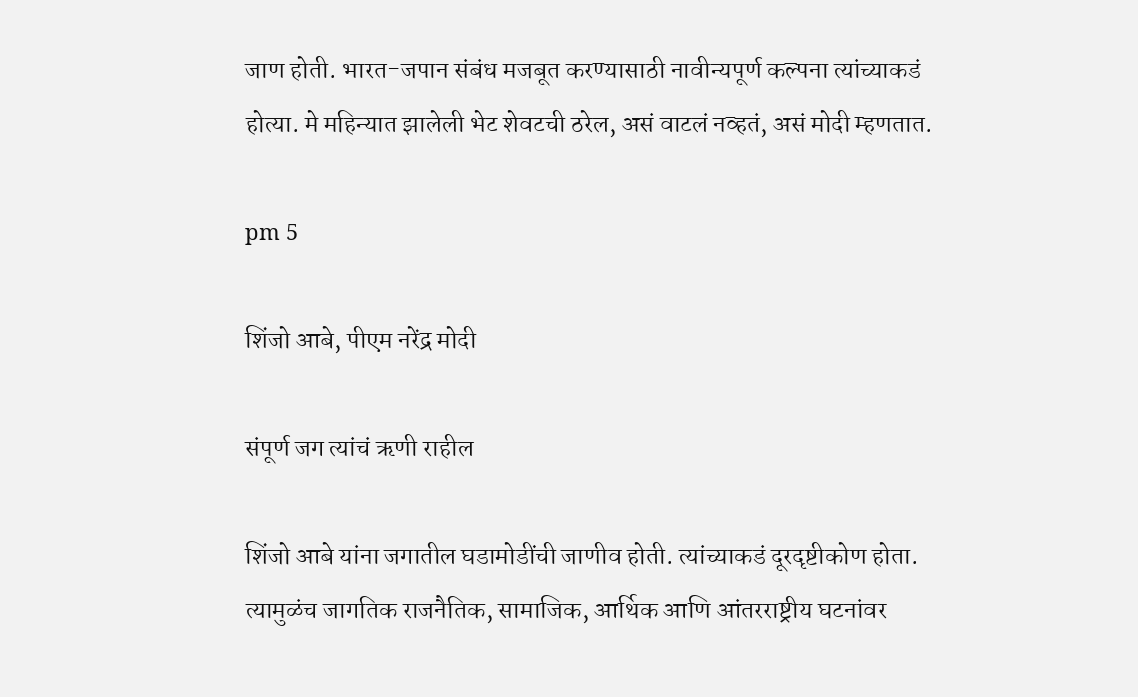जाण होती. भारत-जपान संबंध मजबूत करण्यासाठी नावीन्यपूर्ण कल्पना त्यांच्याकडं होत्या. मे महिन्यात झालेली भेट शेवटची ठरेल, असं वाटलं नव्हतं, असं मोदी म्हणतात.

pm 5

शिंजो आबे, पीएम नरेंद्र मोदी

संपूर्ण जग त्यांचं ऋणी राहील

शिंजो आबे यांना जगातील घडामोडींची जाणीव होती. त्यांच्याकडं दूरदृष्टीकोण होता. त्यामुळंच जागतिक राजनैतिक, सामाजिक, आर्थिक आणि आंतरराष्ट्रीय घटनांवर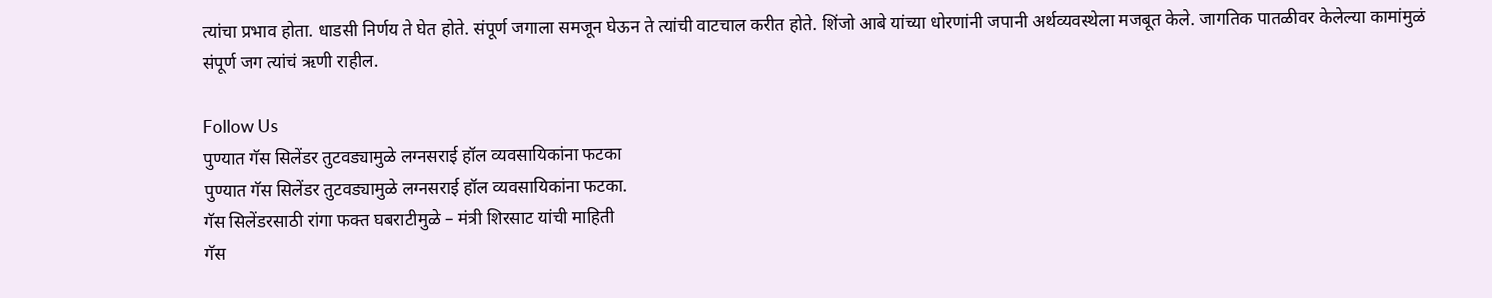त्यांचा प्रभाव होता. धाडसी निर्णय ते घेत होते. संपूर्ण जगाला समजून घेऊन ते त्यांची वाटचाल करीत होते. शिंजो आबे यांच्या धोरणांनी जपानी अर्थव्यवस्थेला मजबूत केले. जागतिक पातळीवर केलेल्या कामांमुळं संपूर्ण जग त्यांचं ऋणी राहील.

Follow Us
पुण्यात गॅस सिलेंडर तुटवड्यामुळे लग्नसराई हॉल व्यवसायिकांना फटका
पुण्यात गॅस सिलेंडर तुटवड्यामुळे लग्नसराई हॉल व्यवसायिकांना फटका.
गॅस सिलेंडरसाठी रांगा फक्त घबराटीमुळे – मंत्री शिरसाट यांची माहिती
गॅस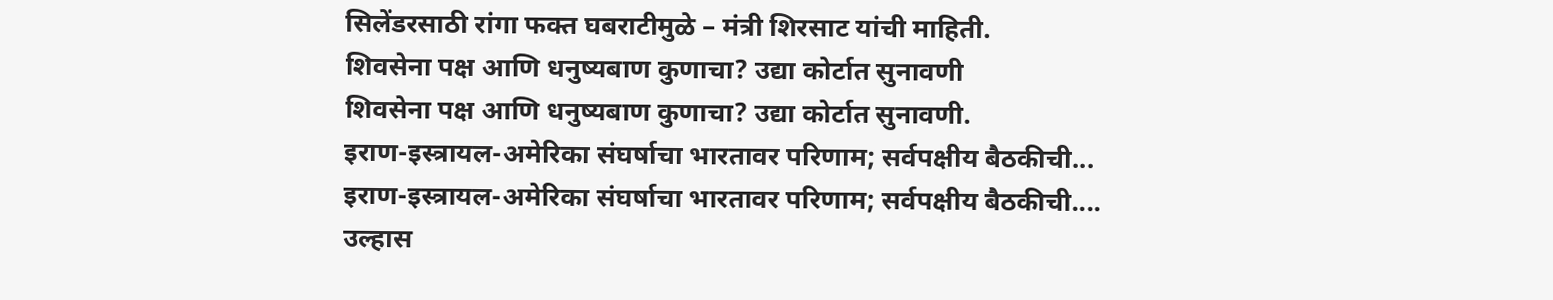सिलेंडरसाठी रांगा फक्त घबराटीमुळे – मंत्री शिरसाट यांची माहिती.
शिवसेना पक्ष आणि धनुष्यबाण कुणाचा? उद्या कोर्टात सुनावणी
शिवसेना पक्ष आणि धनुष्यबाण कुणाचा? उद्या कोर्टात सुनावणी.
इराण-इस्त्रायल-अमेरिका संघर्षाचा भारतावर परिणाम; सर्वपक्षीय बैठकीची...
इराण-इस्त्रायल-अमेरिका संघर्षाचा भारतावर परिणाम; सर्वपक्षीय बैठकीची....
उल्हास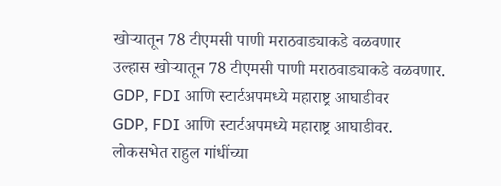खोऱ्यातून 78 टीएमसी पाणी मराठवाड्याकडे वळवणार
उल्हास खोऱ्यातून 78 टीएमसी पाणी मराठवाड्याकडे वळवणार.
GDP, FDI आणि स्टार्टअपमध्ये महाराष्ट्र आघाडीवर
GDP, FDI आणि स्टार्टअपमध्ये महाराष्ट्र आघाडीवर.
लोकसभेत राहुल गांधींच्या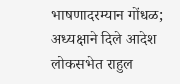भाषणादरम्यान गोंधळ; अध्यक्षाने दिले आदेश
लोकसभेत राहुल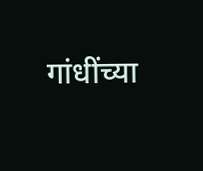गांधींच्या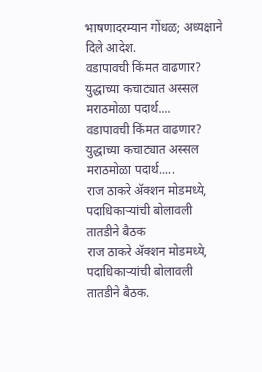भाषणादरम्यान गोंधळ; अध्यक्षाने दिले आदेश.
वडापावची किंमत वाढणार? युद्धाच्या कचाट्यात अस्सल मराठमोळा पदार्थ....
वडापावची किंमत वाढणार? युद्धाच्या कचाट्यात अस्सल मराठमोळा पदार्थ.....
राज ठाकरे अ‍ॅक्शन मोडमध्ये, पदाधिकाऱ्यांची बोलावली तातडीने बैठक
राज ठाकरे अ‍ॅक्शन मोडमध्ये, पदाधिकाऱ्यांची बोलावली तातडीने बैठक.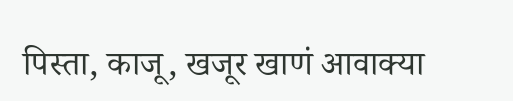पिस्ता, काजू, खजूर खाणं आवाक्या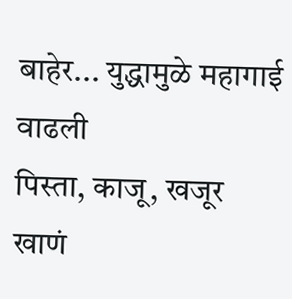बाहेर... युद्धामुळे महागाई वाढली
पिस्ता, काजू, खजूर खाणं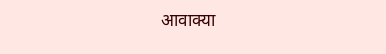आवाक्या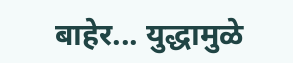बाहेर... युद्धामुळे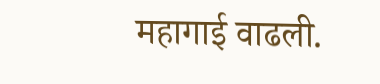महागाई वाढली.